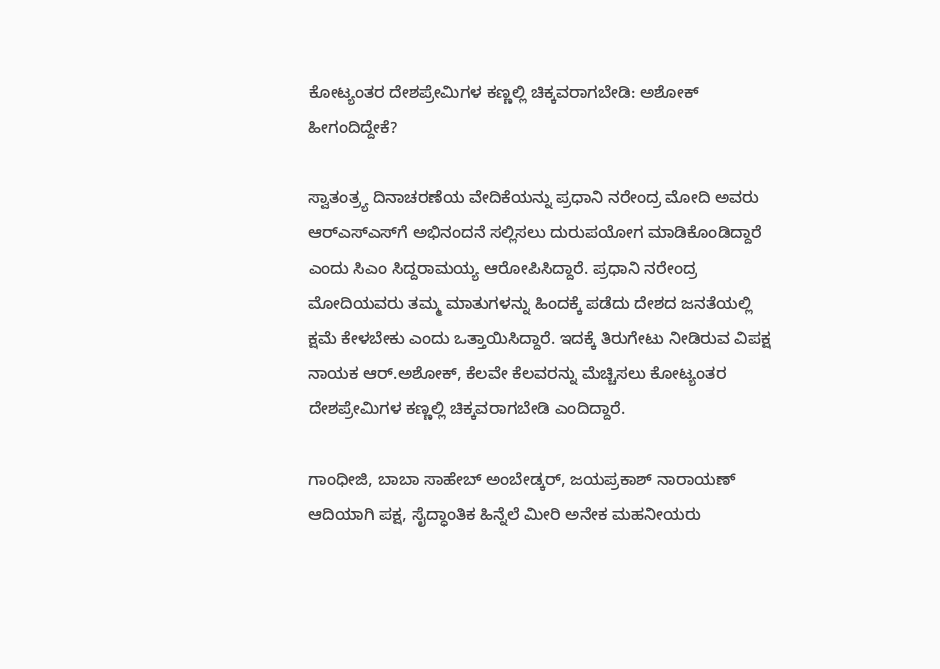ಕೋಟ್ಯಂತರ ದೇಶಪ್ರೇಮಿಗಳ ಕಣ್ಣಲ್ಲಿ ಚಿಕ್ಕವರಾಗಬೇಡಿ: ಅಶೋಕ್‌ ಹೀಗಂದಿದ್ದೇಕೆ?

ಸ್ವಾತಂತ್ರ್ಯ ದಿನಾಚರಣೆಯ ವೇದಿಕೆಯನ್ನು ಪ್ರಧಾನಿ ನರೇಂದ್ರ ಮೋದಿ ಅವರು ಆರ್‌ಎಸ್‌ಎಸ್‌ಗೆ ಅಭಿನಂದನೆ ಸಲ್ಲಿಸಲು ದುರುಪಯೋಗ ಮಾಡಿಕೊಂಡಿದ್ದಾರೆ ಎಂದು ಸಿಎಂ ಸಿದ್ದರಾಮಯ್ಯ ಆರೋಪಿಸಿದ್ದಾರೆ. ಪ್ರಧಾನಿ ನರೇಂದ್ರ ಮೋದಿಯವರು ತಮ್ಮ ಮಾತುಗಳನ್ನು ಹಿಂದಕ್ಕೆ ಪಡೆದು ದೇಶದ ಜನತೆಯಲ್ಲಿ ಕ್ಷಮೆ ಕೇಳಬೇಕು ಎಂದು ಒತ್ತಾಯಿಸಿದ್ದಾರೆ. ಇದಕ್ಕೆ ತಿರುಗೇಟು ನೀಡಿರುವ ವಿಪಕ್ಷ ನಾಯಕ ಆರ್.ಅಶೋಕ್‌, ಕೆಲವೇ ಕೆಲವರನ್ನು ಮೆಚ್ಚಿಸಲು ಕೋಟ್ಯಂತರ ದೇಶಪ್ರೇಮಿಗಳ ಕಣ್ಣಲ್ಲಿ ಚಿಕ್ಕವರಾಗಬೇಡಿ ಎಂದಿದ್ದಾರೆ.

ಗಾಂಧೀಜಿ, ಬಾಬಾ ಸಾಹೇಬ್ ಅಂಬೇಡ್ಕರ್, ಜಯಪ್ರಕಾಶ್ ನಾರಾಯಣ್ ಆದಿಯಾಗಿ ಪಕ್ಷ, ಸೈದ್ಧಾಂತಿಕ ಹಿನ್ನೆಲೆ ಮೀರಿ ಅನೇಕ ಮಹನೀಯರು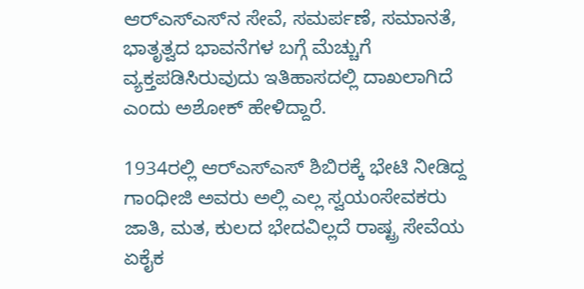ಆರ್‌ಎಸ್‌ಎಸ್‌ನ ಸೇವೆ, ಸಮರ್ಪಣೆ, ಸಮಾನತೆ, ಭಾತೃತ್ವದ ಭಾವನೆಗಳ ಬಗ್ಗೆ ಮೆಚ್ಚುಗೆ ವ್ಯಕ್ತಪಡಿಸಿರುವುದು ಇತಿಹಾಸದಲ್ಲಿ ದಾಖಲಾಗಿದೆ ಎಂದು ಅಶೋಕ್‌ ಹೇಳಿದ್ದಾರೆ.

1934ರಲ್ಲಿ ಆರ್‌ಎಸ್ಎಸ್ ಶಿಬಿರಕ್ಕೆ ಭೇಟಿ ನೀಡಿದ್ದ ಗಾಂಧೀಜಿ ಅವರು ಅಲ್ಲಿ ಎಲ್ಲ ಸ್ವಯಂಸೇವಕರು ಜಾತಿ, ಮತ, ಕುಲದ ಭೇದವಿಲ್ಲದೆ ರಾಷ್ಟ್ರ ಸೇವೆಯ ಏಕೈಕ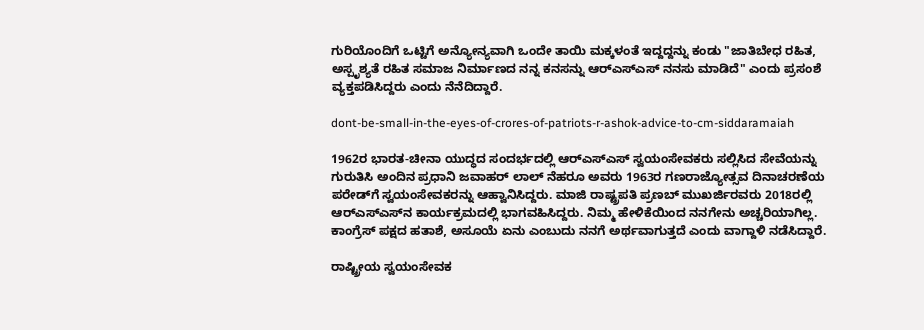ಗುರಿಯೊಂದಿಗೆ ಒಟ್ಟಿಗೆ ಅನ್ಯೋನ್ಯವಾಗಿ ಒಂದೇ ತಾಯಿ ಮಕ್ಕಳಂತೆ ಇದ್ದದ್ದನ್ನು ಕಂಡು "ಜಾತಿಬೇಧ ರಹಿತ, ಅಸ್ಪೃಶ್ಯತೆ ರಹಿತ ಸಮಾಜ ನಿರ್ಮಾಣದ ನನ್ನ ಕನಸನ್ನು ಆರ್‌ಎಸ್ಎಸ್ ನನಸು ಮಾಡಿದೆ" ಎಂದು ಪ್ರಸಂಶೆ ವ್ಯಕ್ತಪಡಿಸಿದ್ದರು ಎಂದು ನೆನೆದಿದ್ದಾರೆ.

dont-be-small-in-the-eyes-of-crores-of-patriots-r-ashok-advice-to-cm-siddaramaiah

1962ರ ಭಾರತ-ಚೀನಾ ಯುದ್ಧದ ಸಂದರ್ಭದಲ್ಲಿ ಆರ್‌ಎಸ್ಎಸ್ ಸ್ವಯಂಸೇವಕರು ಸಲ್ಲಿಸಿದ ಸೇವೆಯನ್ನು ಗುರುತಿಸಿ ಅಂದಿನ ಪ್ರಧಾನಿ ಜವಾಹರ್ ಲಾಲ್ ನೆಹರೂ ಅವರು 1963ರ ಗಣರಾಜ್ಯೋತ್ಸವ ದಿನಾಚರಣೆಯ ಪರೇಡ್‌ಗೆ ಸ್ವಯಂಸೇವಕರನ್ನು ಆಹ್ವಾನಿಸಿದ್ದರು. ಮಾಜಿ ರಾಷ್ಟ್ರಪತಿ ಪ್ರಣಬ್ ಮುಖರ್ಜಿರವರು 2018ರಲ್ಲಿ ಆರ್‌ಎಸ್‌ಎಸ್‌ನ ಕಾರ್ಯಕ್ರಮದಲ್ಲಿ ಭಾಗವಹಿಸಿದ್ದರು. ನಿಮ್ಮ ಹೇಳಿಕೆಯಿಂದ ನನಗೇನು ಅಚ್ಚರಿಯಾಗಿಲ್ಲ. ಕಾಂಗ್ರೆಸ್ ಪಕ್ಷದ ಹತಾಶೆ, ಅಸೂಯೆ ಏನು ಎಂಬುದು ನನಗೆ ಅರ್ಥವಾಗುತ್ತದೆ ಎಂದು ವಾಗ್ದಾಳಿ ನಡೆಸಿದ್ದಾರೆ.

ರಾಷ್ಟ್ರೀಯ ಸ್ವಯಂಸೇವಕ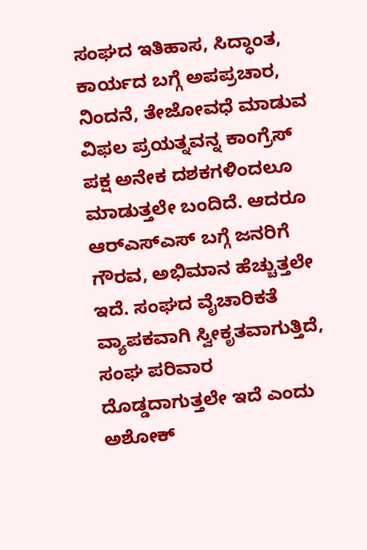ಸಂಘದ ಇತಿಹಾಸ, ಸಿದ್ಧಾಂತ, ಕಾರ್ಯದ ಬಗ್ಗೆ ಅಪಪ್ರಚಾರ, ನಿಂದನೆ, ತೇಜೋವಧೆ ಮಾಡುವ ವಿಫಲ ಪ್ರಯತ್ನವನ್ನ ಕಾಂಗ್ರೆಸ್ ಪಕ್ಷ ಅನೇಕ ದಶಕಗಳಿಂದಲೂ ಮಾಡುತ್ತಲೇ ಬಂದಿದೆ. ಆದರೂ ಆರ್‌ಎಸ್ಎಸ್ ಬಗ್ಗೆ ಜನರಿಗೆ ಗೌರವ, ಅಭಿಮಾನ ಹೆಚ್ಚುತ್ತಲೇ ಇದೆ. ಸಂಘದ ವೈಚಾರಿಕತೆ ವ್ಯಾಪಕವಾಗಿ ಸ್ವೀಕೃತವಾಗುತ್ತಿದೆ, ಸಂಘ ಪರಿವಾರ ದೊಡ್ಡದಾಗುತ್ತಲೇ ಇದೆ ಎಂದು ಅಶೋಕ್‌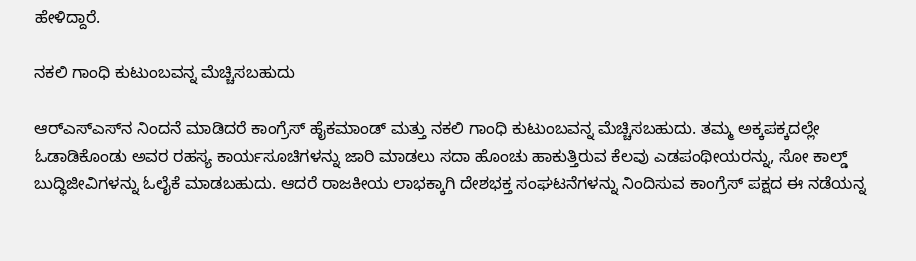ಹೇಳಿದ್ದಾರೆ.

ನಕಲಿ ಗಾಂಧಿ ಕುಟುಂಬವನ್ನ ಮೆಚ್ಚಿಸಬಹುದು

ಆರ್‌ಎಸ್ಎಸ್‌ನ ನಿಂದನೆ ಮಾಡಿದರೆ ಕಾಂಗ್ರೆಸ್ ಹೈಕಮಾಂಡ್ ಮತ್ತು ನಕಲಿ ಗಾಂಧಿ ಕುಟುಂಬವನ್ನ ಮೆಚ್ಚಿಸಬಹುದು. ತಮ್ಮ ಅಕ್ಕಪಕ್ಕದಲ್ಲೇ ಓಡಾಡಿಕೊಂಡು ಅವರ ರಹಸ್ಯ ಕಾರ್ಯಸೂಚಿಗಳನ್ನು ಜಾರಿ ಮಾಡಲು ಸದಾ ಹೊಂಚು ಹಾಕುತ್ತಿರುವ ಕೆಲವು ಎಡಪಂಥೀಯರನ್ನು, ಸೋ ಕಾಲ್ಡ್‌ ಬುದ್ಧಿಜೀವಿಗಳನ್ನು ಓಲೈಕೆ ಮಾಡಬಹುದು. ಆದರೆ ರಾಜಕೀಯ ಲಾಭಕ್ಕಾಗಿ ದೇಶಭಕ್ತ ಸಂಘಟನೆಗಳನ್ನು ನಿಂದಿಸುವ ಕಾಂಗ್ರೆಸ್ ಪಕ್ಷದ ಈ ನಡೆಯನ್ನ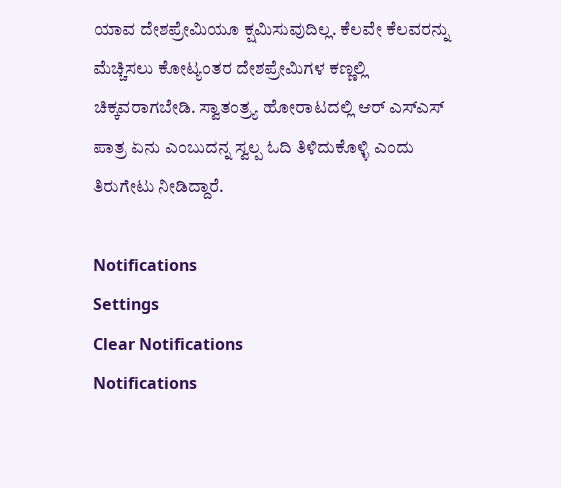ಯಾವ ದೇಶಪ್ರೇಮಿಯೂ ಕ್ಷಮಿಸುವುದಿಲ್ಲ. ಕೆಲವೇ ಕೆಲವರನ್ನು ಮೆಚ್ಚಿಸಲು ಕೋಟ್ಯಂತರ ದೇಶಪ್ರೇಮಿಗಳ ಕಣ್ಣಲ್ಲಿ ಚಿಕ್ಕವರಾಗಬೇಡಿ. ಸ್ವಾತಂತ್ರ್ಯ ಹೋರಾಟದಲ್ಲಿ ಆರ್ ಎಸ್ಎಸ್ ಪಾತ್ರ ಏನು ಎಂಬುದನ್ನ ಸ್ವಲ್ಪ ಓದಿ ತಿಳಿದುಕೊಳ್ಳಿ ಎಂದು ತಿರುಗೇಟು ನೀಡಿದ್ದಾರೆ.

Notifications
Settings
Clear Notifications
Notifications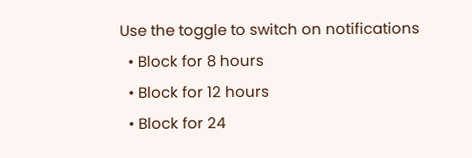Use the toggle to switch on notifications
  • Block for 8 hours
  • Block for 12 hours
  • Block for 24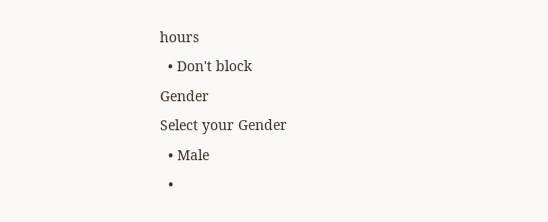hours
  • Don't block
Gender
Select your Gender
  • Male
  •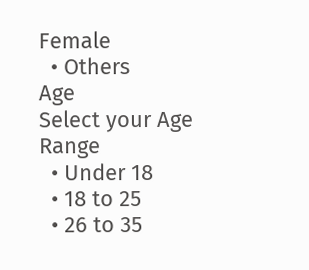Female
  • Others
Age
Select your Age Range
  • Under 18
  • 18 to 25
  • 26 to 35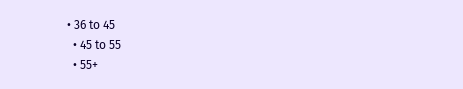• 36 to 45
  • 45 to 55
  • 55+